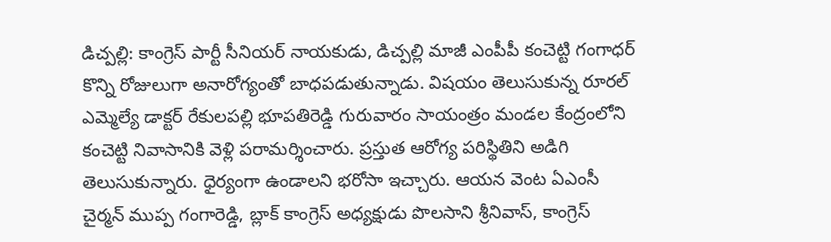డిచ్పల్లి: కాంగ్రెస్ పార్టీ సీనియర్ నాయకుడు, డిచ్పల్లి మాజీ ఎంపీపీ కంచెట్టి గంగాధర్ కొన్ని రోజులుగా అనారోగ్యంతో బాధపడుతున్నాడు. విషయం తెలుసుకున్న రూరల్ ఎమ్మెల్యే డాక్టర్ రేకులపల్లి భూపతిరెడ్డి గురువారం సాయంత్రం మండల కేంద్రంలోని కంచెట్టి నివాసానికి వెళ్లి పరామర్శించారు. ప్రస్తుత ఆరోగ్య పరిస్థితిని అడిగి తెలుసుకున్నారు. ధైర్యంగా ఉండాలని భరోసా ఇచ్చారు. ఆయన వెంట ఏఎంసీ చైర్మన్ ముప్ప గంగారెడ్డి, బ్లాక్ కాంగ్రెస్ అధ్యక్షుడు పొలసాని శ్రీనివాస్, కాంగ్రెస్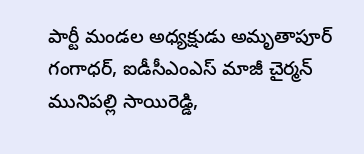పార్టీ మండల అధ్యక్షుడు అమృతాపూర్ గంగాధర్, ఐడీసీఎంఎస్ మాజీ చైర్మన్ మునిపల్లి సాయిరెడ్డి,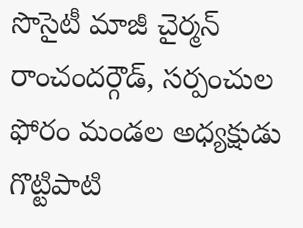సొసైటీ మాజీ చైర్మన్ రాంచందర్గౌడ్, సర్పంచుల ఫోరం మండల అధ్యక్షుడు గొట్టిపాటి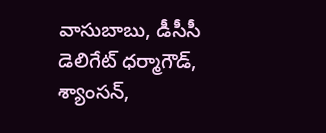వాసుబాబు, డీసీసీ డెలిగేట్ ధర్మాగౌడ్, శ్యాంసన్,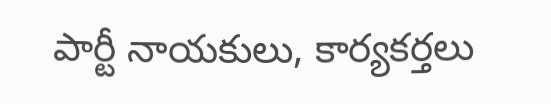పార్టీ నాయకులు, కార్యకర్తలు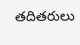తదితరులు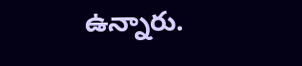ఉన్నారు.